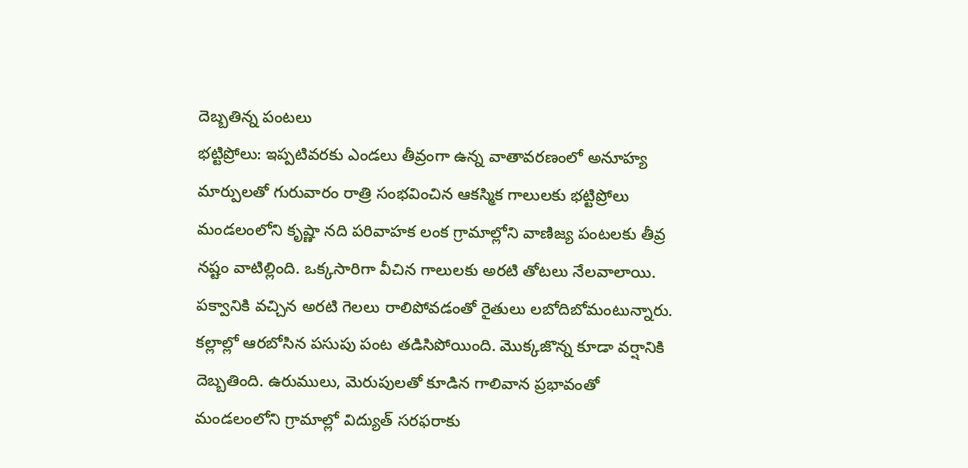దెబ్బతిన్న పంటలు
భట్టిప్రోలు: ఇప్పటివరకు ఎండలు తీవ్రంగా ఉన్న వాతావరణంలో అనూహ్య మార్పులతో గురువారం రాత్రి సంభవించిన ఆకస్మిక గాలులకు భట్టిప్రోలు మండలంలోని కృష్ణా నది పరివాహక లంక గ్రామాల్లోని వాణిజ్య పంటలకు తీవ్ర నష్టం వాటిల్లింది. ఒక్కసారిగా వీచిన గాలులకు అరటి తోటలు నేలవాలాయి. పక్వానికి వచ్చిన అరటి గెలలు రాలిపోవడంతో రైతులు లబోదిబోమంటున్నారు. కల్లాల్లో ఆరబోసిన పసుపు పంట తడిసిపోయింది. మొక్కజొన్న కూడా వర్షానికి దెబ్బతింది. ఉరుములు, మెరుపులతో కూడిన గాలివాన ప్రభావంతో మండలంలోని గ్రామాల్లో విద్యుత్ సరఫరాకు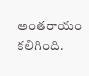అంతరాయం కలిగింది.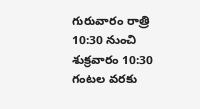గురువారం రాత్రి 10:30 నుంచి శుక్రవారం 10:30 గంటల వరకు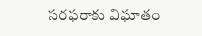సరఫరాకు విఘాతం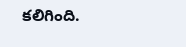కలిగింది.